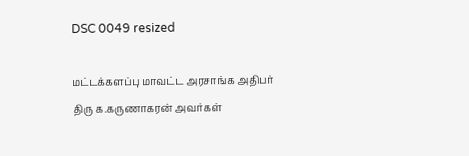DSC 0049 resized

மட்டக்களப்பு மாவட்ட அரசாங்க அதிபர் திரு க.கருணாகரன் அவர்கள்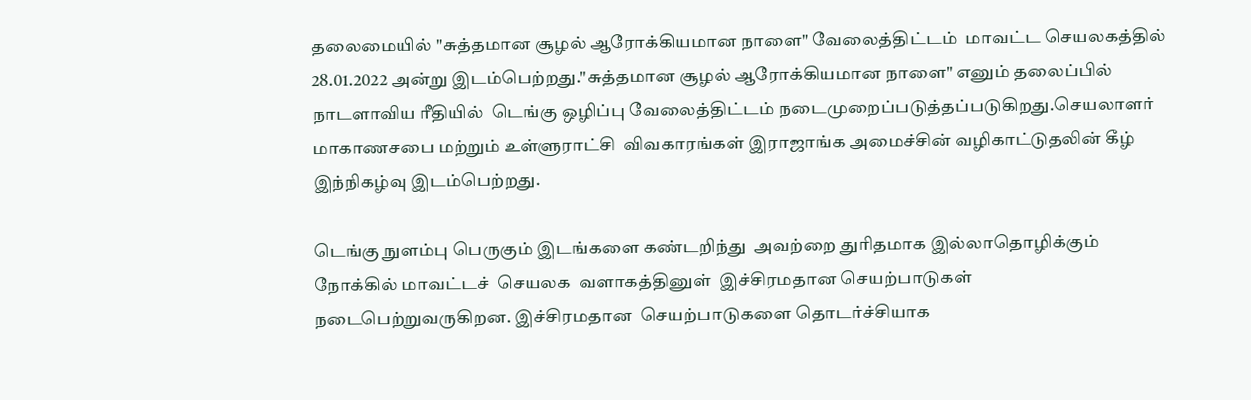தலைமையில் "சுத்தமான சூழல் ஆரோக்கியமான நாளை" வேலைத்திட்டம்  மாவட்ட செயலகத்தில் 28.01.2022 அன்று இடம்பெற்றது."சுத்தமான சூழல் ஆரோக்கியமான நாளை" எனும் தலைப்பில் நாடளாவிய ரீதியில்  டெங்கு ஒழிப்பு வேலைத்திட்டம் நடைமுறைப்படுத்தப்படுகிறது.செயலாளர் மாகாணசபை மற்றும் உள்ளுராட்சி  விவகாரங்கள் இராஜாங்க அமைச்சின் வழிகாட்டுதலின் கீழ் இந்நிகழ்வு இடம்பெற்றது.

டெங்கு நுளம்பு பெருகும் இடங்களை கண்டறிந்து  அவற்றை துரிதமாக இல்லாதொழிக்கும் நோக்கில் மாவட்டச்  செயலக  வளாகத்தினுள்  இச்சிரமதான செயற்பாடுகள்  நடைபெற்றுவருகிறன. இச்சிரமதான  செயற்பாடுகளை தொடர்ச்சியாக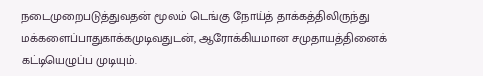நடைமுறைபடுத்துவதன் மூலம் டெங்கு நோய்த் தாக்கத்திலிருந்து மக்களைப்பாதுகாக்கமுடிவதுடன், ஆரோக்கியமான சமுதாயத்தினைக் கட்டியெழுப்ப முடியும்.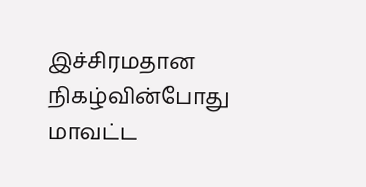இச்சிரமதான நிகழ்வின்போது மாவட்ட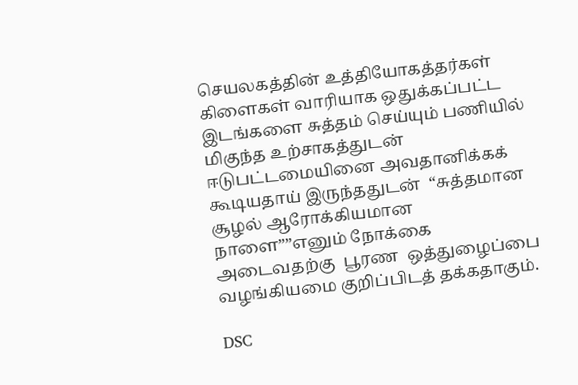செயலகத்தின் உத்தியோகத்தர்கள் கிளைகள் வாரியாக ஒதுக்கப்பட்ட இடங்களை சுத்தம் செய்யும் பணியில் மிகுந்த உற்சாகத்துடன்  ஈடுபட்டமையினை அவதானிக்கக் கூடியதாய் இருந்ததுடன்  “சுத்தமான சூழல் ஆரோக்கியமான நாளை””எனும் நோக்கை  அடைவதற்கு  பூரண  ஒத்துழைப்பை  வழங்கியமை குறிப்பிடத் தக்கதாகும்.

DSC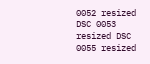0052 resized DSC 0053 resized DSC 0055 resized